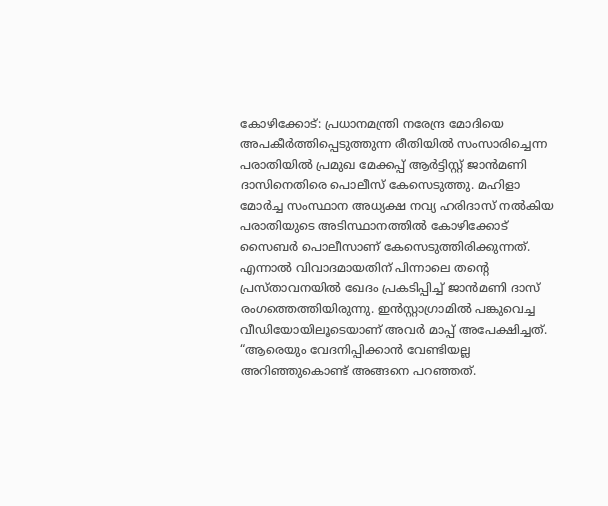കോഴിക്കോട്: പ്രധാനമന്ത്രി നരേന്ദ്ര മോദിയെ അപകീർത്തിപ്പെടുത്തുന്ന രീതിയിൽ സംസാരിച്ചെന്ന പരാതിയിൽ പ്രമുഖ മേക്കപ്പ് ആർട്ടിസ്റ്റ് ജാൻമണി ദാസിനെതിരെ പൊലീസ് കേസെടുത്തു. മഹിളാ മോർച്ച സംസ്ഥാന അധ്യക്ഷ നവ്യ ഹരിദാസ് നൽകിയ പരാതിയുടെ അടിസ്ഥാനത്തിൽ കോഴിക്കോട് സൈബർ പൊലീസാണ് കേസെടുത്തിരിക്കുന്നത്.
എന്നാൽ വിവാദമായതിന് പിന്നാലെ തന്റെ പ്രസ്താവനയിൽ ഖേദം പ്രകടിപ്പിച്ച് ജാൻമണി ദാസ് രംഗത്തെത്തിയിരുന്നു. ഇൻസ്റ്റാഗ്രാമിൽ പങ്കുവെച്ച വീഡിയോയിലൂടെയാണ് അവർ മാപ്പ് അപേക്ഷിച്ചത്.
“ആരെയും വേദനിപ്പിക്കാൻ വേണ്ടിയല്ല അറിഞ്ഞുകൊണ്ട് അങ്ങനെ പറഞ്ഞത്.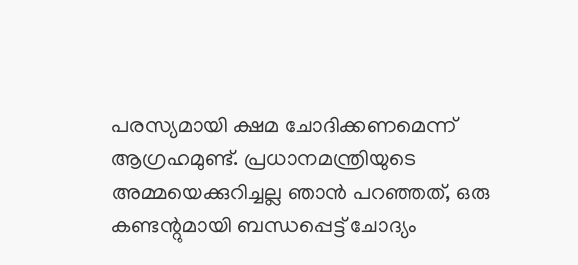പരസ്യമായി ക്ഷമ ചോദിക്കണമെന്ന് ആഗ്രഹമുണ്ട്. പ്രധാനമന്ത്രിയുടെ അമ്മയെക്കുറിച്ചല്ല ഞാൻ പറഞ്ഞത്, ഒരു കണ്ടന്റുമായി ബന്ധപ്പെട്ട് ചോദ്യം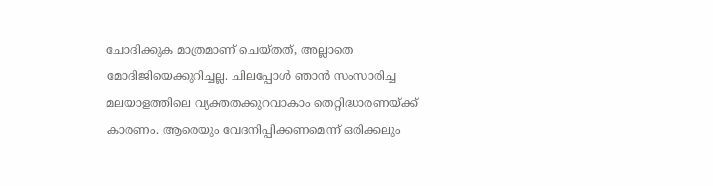ചോദിക്കുക മാത്രമാണ് ചെയ്തത്, അല്ലാതെ മോദിജിയെക്കുറിച്ചല്ല. ചിലപ്പോൾ ഞാൻ സംസാരിച്ച മലയാളത്തിലെ വ്യക്തതക്കുറവാകാം തെറ്റിദ്ധാരണയ്ക്ക് കാരണം. ആരെയും വേദനിപ്പിക്കണമെന്ന് ഒരിക്കലും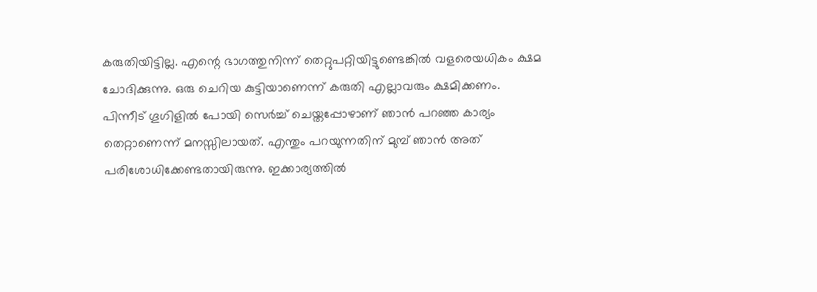കരുതിയിട്ടില്ല. എന്റെ ഭാഗത്തുനിന്ന് തെറ്റുപറ്റിയിട്ടുണ്ടെങ്കിൽ വളരെയധികം ക്ഷമ ചോദിക്കുന്നു. ഒരു ചെറിയ കുട്ടിയാണെന്ന് കരുതി എല്ലാവരും ക്ഷമിക്കണം.
പിന്നീട് ഗൂഗിളിൽ പോയി സെർച്ച് ചെയ്തപ്പോഴാണ് ഞാൻ പറഞ്ഞ കാര്യം തെറ്റാണെന്ന് മനസ്സിലായത്. എന്തും പറയുന്നതിന് മുമ്പ് ഞാൻ അത് പരിശോധിക്കേണ്ടതായിരുന്നു. ഇക്കാര്യത്തിൽ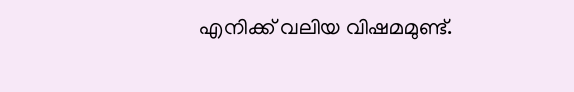എനിക്ക് വലിയ വിഷമമുണ്ട്.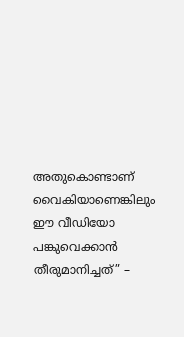അതുകൊണ്ടാണ് വൈകിയാണെങ്കിലും ഈ വീഡിയോ പങ്കുവെക്കാൻ തീരുമാനിച്ചത്” –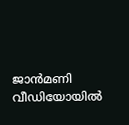ജാൻമണി വീഡിയോയിൽ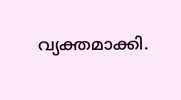വ്യക്തമാക്കി.